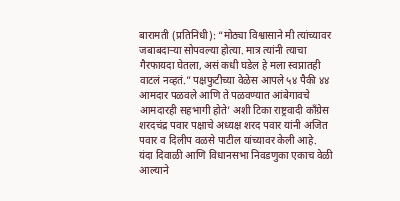बारामती (प्रतिनिधी): “मोठ्या विश्वासाने मी त्यांच्यावर जबाबदाऱ्या सोपवल्या होत्या. मात्र त्यांनी त्याचा गैरफायदा घेतला, असं कधी घडेल हे मला स्वप्नातही वाटलं नव्हतं.” पक्षफुटीच्या वेळेस आपले ५४ पैकी ४४ आमदार पळवले आणि ते पळवण्यात आंबेगावचे आमदारही सहभागी होते’ अशी टिका राष्ट्रवादी काँग्रेस शरदचंद्र पवार पक्षाचे अध्यक्ष शरद पवार यांनी अजित पवार व दिलीप वळसे पाटील यांच्यावर केली आहे.
यंदा दिवाळी आणि विधानसभा निवडणुका एकाच वेळी आल्याने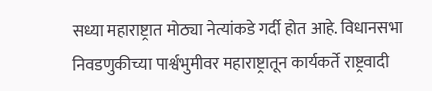सध्या महाराष्ट्रात मोठ्या नेत्यांकडे गर्दी होत आहे. विधानसभा निवडणुकीच्या पार्श्वभुमीवर महाराष्ट्रातून कार्यकर्ते राष्ट्रवादी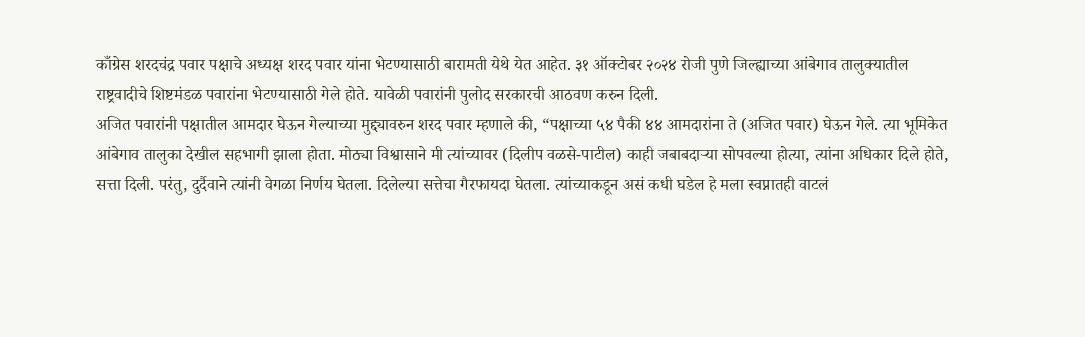काँग्रेस शरदचंद्र पवार पक्षाचे अध्यक्ष शरद पवार यांना भेटण्यासाठी बारामती येथे येत आहेत. ३१ ऑक्टोबर २०२४ रोजी पुणे जिल्ह्याच्या आंबेगाव तालुक्यातील राष्ट्रवादीचे शिष्टमंडळ पवारांना भेटण्यासाठी गेले होते. यावेळी पवारांनी पुलोद सरकारची आठवण करुन दिली.
अजित पवारांनी पक्षातील आमदार घेऊन गेल्याच्या मुद्द्यावरुन शरद पवार म्हणाले की, “पक्षाच्या ५४ पैकी ४४ आमदारांना ते (अजित पवार) घेऊन गेले. त्या भूमिकेत आंबेगाव तालुका देखील सहभागी झाला होता. मोठ्या विश्वासाने मी त्यांच्यावर (दिलीप वळसे-पाटील) काही जबाबदाऱ्या सोपवल्या होत्या, त्यांना अधिकार दिले होते, सत्ता दिली. परंतु, दुर्दैवाने त्यांनी वेगळा निर्णय घेतला. दिलेल्या सत्तेचा गैरफायदा घेतला. त्यांच्याकडून असं कधी घडेल हे मला स्वप्नातही वाटलं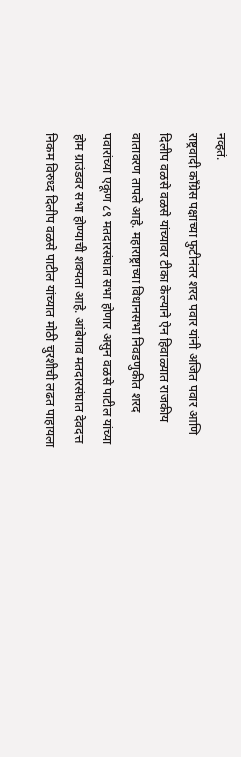नव्हतं.
राष्ट्रवादी काँग्रेस पक्षाच्या फुटीनंतर शरद पवार यांनी अजित पवार आणि दिलीप वळसे वळसे यांच्यावर टीका केल्याने ऐन हिवाळ्यात राजकीय वातावरण तापले आहे. महाराष्ट्राच्या विधानसभा निवडणुकीत शरद पवारांच्या एकूण ८९ मतदारसंघात सभा होणार असुन वळसे पाटील यांच्या होम ग्राउंडवर सभा होण्याची शक्यता आहे. आंबेगाव मतदारसंघात देवदत्त निकम विरुध्द दिलीप वळसे पाटील यांच्यात मोठी चुरशीची लढत पाहायला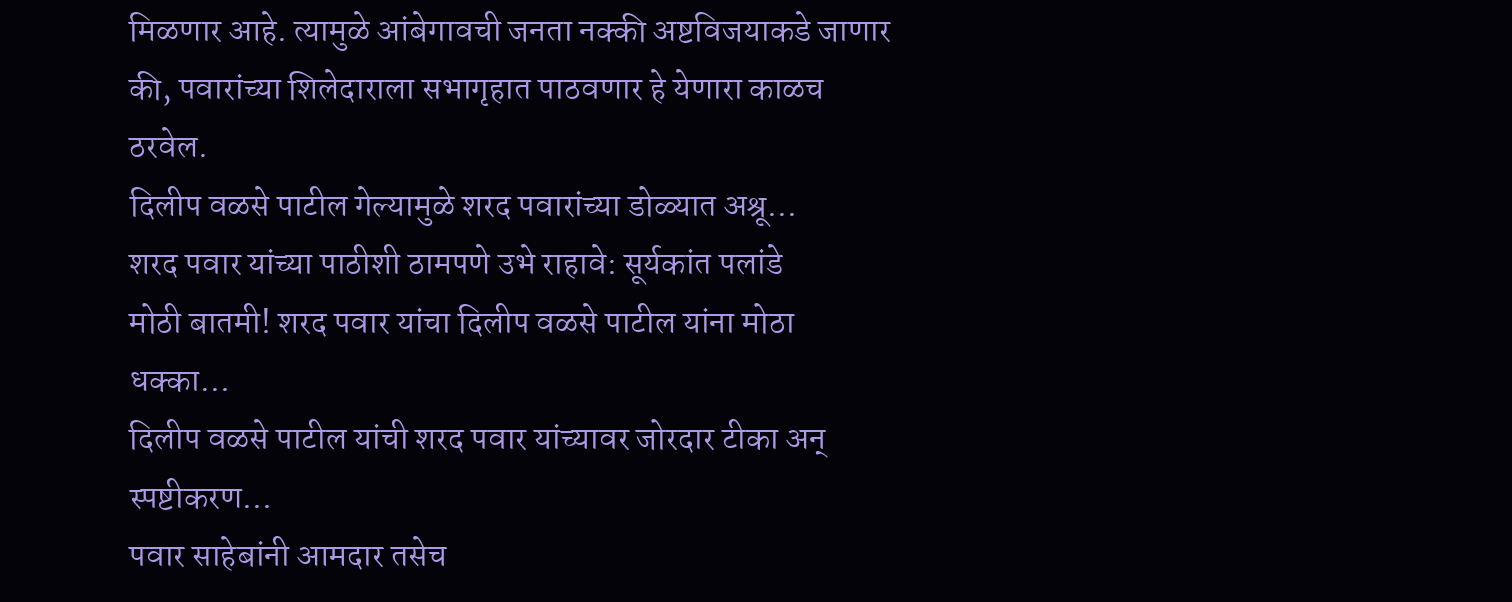मिळणार आहे. त्यामुळे आंबेगावची जनता नक्की अष्टविजयाकडे जाणार की, पवारांच्या शिलेदाराला सभागृहात पाठवणार हे येणारा काळच ठरवेल.
दिलीप वळसे पाटील गेल्यामुळे शरद पवारांच्या डोळ्यात अश्रू…
शरद पवार यांच्या पाठीशी ठामपणे उभे राहावे: सूर्यकांत पलांडे
मोठी बातमी! शरद पवार यांचा दिलीप वळसे पाटील यांना मोठा धक्का…
दिलीप वळसे पाटील यांची शरद पवार यांच्यावर जोरदार टीका अन् स्पष्टीकरण…
पवार साहेबांनी आमदार तसेच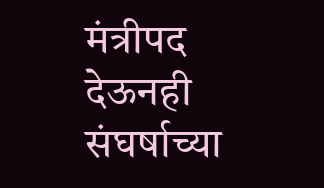मंत्रीपद देऊनही संघर्षाच्या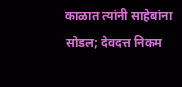काळात त्यांनी साहेबांना सोडल; देवदत्त निकम